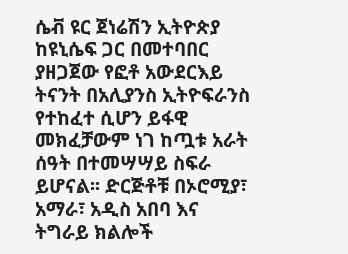ሴቭ ዩር ጀነሬሽን ኢትዮጵያ ከዩኒሴፍ ጋር በመተባበር ያዘጋጀው የፎቶ አውደርእይ ትናንት በአሊያንስ ኢትዮፍራንስ የተከፈተ ሲሆን ይፋዊ መክፈቻውም ነገ ከጧቱ አራት ሰዓት በተመሣሣይ ስፍራ ይሆናል፡፡ ድርጅቶቹ በኦሮሚያ፣ አማራ፣ አዲስ አበባ እና ትግራይ ክልሎች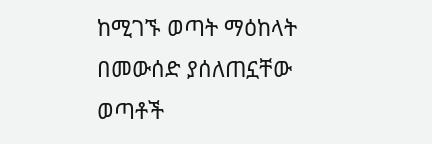ከሚገኙ ወጣት ማዕከላት በመውሰድ ያሰለጠኗቸው ወጣቶች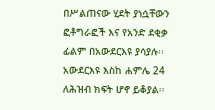በሥልጠናው ሂደት ያነሷቸውን ፎቶግራፎች እና የአንድ ደቂቃ ፊልም በአውደርእዩ ያሳያሉ፡፡ አውደርእዩ እስከ ሐምሌ 24 ለሕዝብ ክፍት ሆኖ ይቆያል፡፡